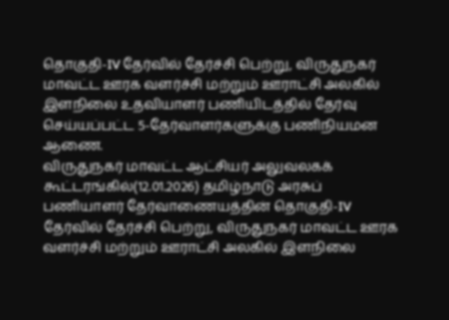தொகுதி-IV தேர்வில் தேர்ச்சி பெற்று, விருதுநகர் மாவட்ட ஊரக வளர்ச்சி மற்றும் ஊராட்சி அலகில் இளநிலை உதவியாளர் பணியிடத்தில் தேர்வு செய்யப்பட்ட 5-தேர்வாளர்களுக்கு பணிநியமன ஆணை.
விருதுநகர் மாவட்ட ஆட்சியர் அலுவலகக் கூட்டரங்கில்(12.01.2026) தமிழ்நாடு அரசுப் பணியாளர் தேர்வாணையத்தின் தொகுதி-IV தேர்வில் தேர்ச்சி பெற்று, விருதுநகர் மாவட்ட ஊரக வளர்ச்சி மற்றும் ஊராட்சி அலகில் இளநிலை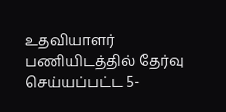உதவியாளர் பணியிடத்தில் தேர்வு செய்யப்பட்ட 5-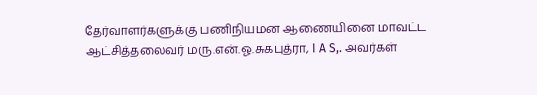தேர்வாளர்களுக்கு பணிநியமன ஆணையினை மாவட்ட ஆட்சித்தலைவர் மரு.என்.ஓ.சுகபுத்ரா, I A S,. அவர்கள்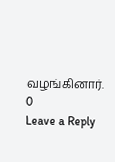வழங்கினார்.
0
Leave a Reply